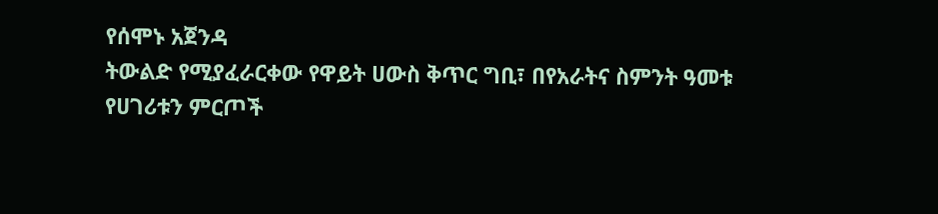የሰሞኑ አጀንዳ
ትውልድ የሚያፈራርቀው የዋይት ሀውስ ቅጥር ግቢ፣ በየአራትና ስምንት ዓመቱ የሀገሪቱን ምርጦች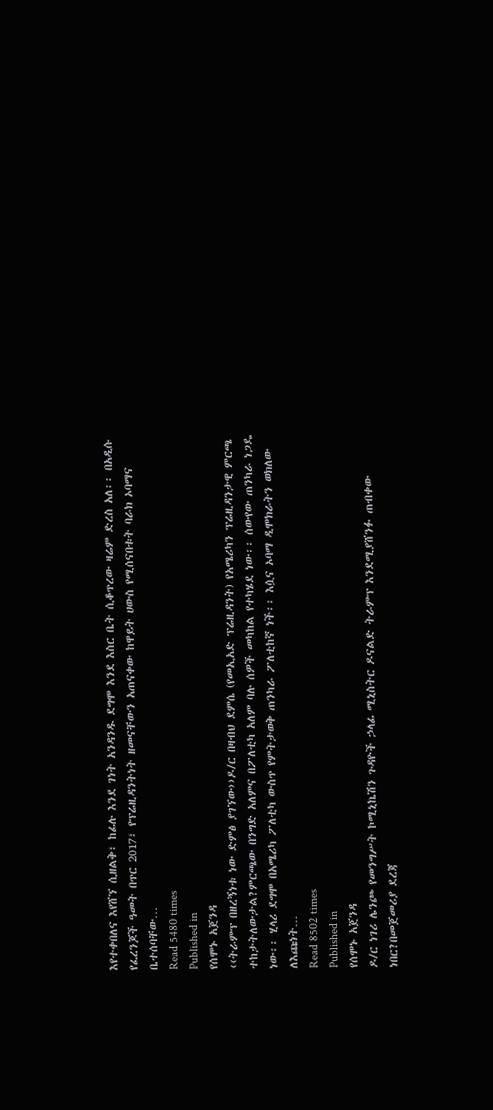እየተቀበለና እየሸኘ ሲዘልቅ፣ ከፊሉ እንደ ገነት አንዳንዱ ደግሞ እንደ እስር ቤት ሲቆጥረው ዛሬም ድረስ አለ፡፡ በአዲሱ የፈረንጆች ዓመት በጥር 2017፣ የፕሬዚዳንትነት ዘመናቸውን አጠናቀው ከዋይት ሀውስ የሚሰናበቱት ባራክ ኦባማና ቤተሰባቸው…
Read 5480 times
Published in
የሰሞኑ አጀንዳ
‹‹ትራምፕ በዘረኝነቱ ነው ድምፅ ያገኘው››ዶ/ር በዛብህ ደምሴ (የመኢአድ ፕሬዚዳንት) የአሜሪካን ፕሬዚዳንታዊ ምርጫ ተከታትለውታል?ምርጫው በንግድ አለምና በፖለቲካ አለም ባሉ ሰዎች መካከል የተካሄደ ነው፡፡ ሰውየው ጠንካራ ነጋዴ ነው፡፡ ሂላሪ ደግሞ በአሜሪካ ፖለቲካ ውስጥ የምትታወቅ ጠንካራ ፖለቲከኛ ነች፡፡ እሷና ኦባማ ዲሞክራትን ወክለው ለእጩነት…
Read 8502 times
Published in
የሰሞኑ አጀንዳ
ዶ/ር ነገሪ ሌንጮ የመንግሥት ኮሚኒኬሽን ጉዳዮች ኃላፊ ሚኒስትር ዶናልድ ትራምፕ እንደሚያሸንፉ ጠብቀው ነበር?በመጀመሪያ ደረጃ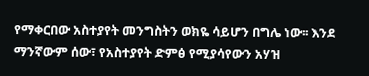የማቀርበው አስተያየት መንግስትን ወክዬ ሳይሆን በግሌ ነው፡፡ እንደ ማንኛውም ሰው፣ የአስተያየት ድምፅ የሚያሳየውን አሃዝ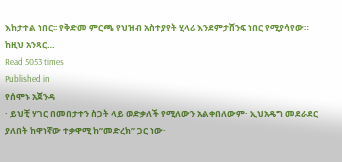እከታተል ነበር፡፡ የቅድመ ምርጫ የህዝብ አስተያየት ሂላሪ እንደምታሸንፍ ነበር የሚያሳየው። ከዚህ አንጻር…
Read 5053 times
Published in
የሰሞኑ አጀንዳ
· ይህቺ ሃገር በመበታተን ስጋት ላይ ወድቃለች የሚለውን አልቀበለውም· ኢህአዴግ መደራደር ያለበት ከዋነኛው ተቃዋሚ ከ”መድረክ” ጋር ነው·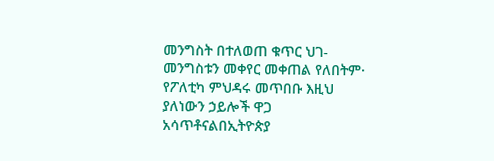መንግስት በተለወጠ ቁጥር ህገ-መንግስቱን መቀየር መቀጠል የለበትም· የፖለቲካ ምህዳሩ መጥበቡ እዚህ ያለነውን ኃይሎች ዋጋ አሳጥቶናልበኢትዮጵያ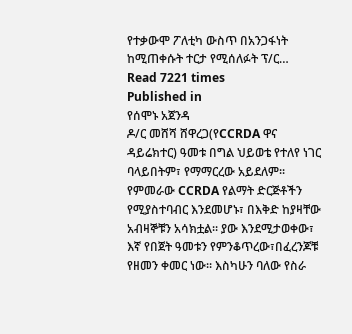የተቃውሞ ፖለቲካ ውስጥ በአንጋፋነት ከሚጠቀሱት ተርታ የሚሰለፉት ፕ/ር…
Read 7221 times
Published in
የሰሞኑ አጀንዳ
ዶ/ር መሸሻ ሸዋረጋ(የCCRDA ዋና ዳይሬክተር) ዓመቱ በግል ህይወቴ የተለየ ነገር ባላይበትም፣ የማማርረው አይደለም፡፡ የምመራው CCRDA የልማት ድርጅቶችን የሚያስተባብር እንደመሆኑ፣ በእቅድ ከያዛቸው አብዛኞቹን አሳክቷል፡፡ ያው እንደሚታወቀው፣ እኛ የበጀት ዓመቱን የምንቆጥረው፣በፈረንጆቹ የዘመን ቀመር ነው፡፡ እስካሁን ባለው የስራ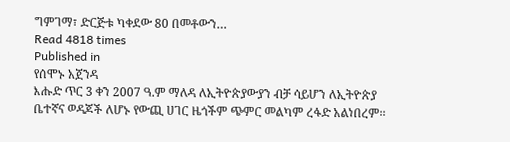ግምገማ፣ ድርጅቱ ካቀደው 80 በመቶውን…
Read 4818 times
Published in
የሰሞኑ አጀንዳ
እሑድ ጥር 3 ቀን 2007 ዓ.ም ማለዳ ለኢትዮጵያውያን ብቻ ሳይሆን ለኢትዮጵያ ቤተኛና ወዳጆች ለሆኑ የውጪ ሀገር ዜጎችም ጭምር መልካም ረፋድ አልነበረም፡፡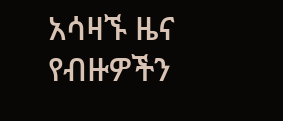አሳዛኙ ዜና የብዙዎችን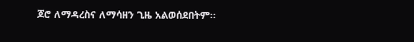ጆሮ ለማዳረስና ለማሳዘን ጊዜ አልወሰደበትም፡፡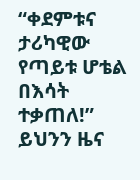“ቀደምቱና ታሪካዊው የጣይቱ ሆቴል በእሳት ተቃጠለ!” ይህንን ዜና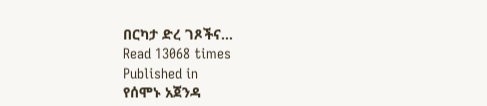በርካታ ድረ ገጾችና…
Read 13068 times
Published in
የሰሞኑ አጀንዳ